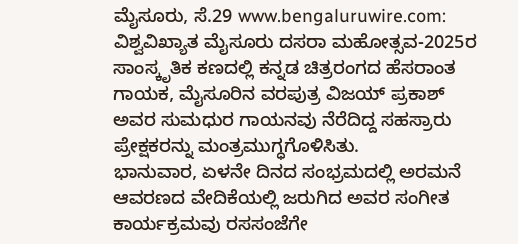ಮೈಸೂರು, ಸೆ.29 www.bengaluruwire.com: ವಿಶ್ವವಿಖ್ಯಾತ ಮೈಸೂರು ದಸರಾ ಮಹೋತ್ಸವ-2025ರ ಸಾಂಸ್ಕೃತಿಕ ಕಣದಲ್ಲಿ ಕನ್ನಡ ಚಿತ್ರರಂಗದ ಹೆಸರಾಂತ ಗಾಯಕ, ಮೈಸೂರಿನ ವರಪುತ್ರ ವಿಜಯ್ ಪ್ರಕಾಶ್ ಅವರ ಸುಮಧುರ ಗಾಯನವು ನೆರೆದಿದ್ದ ಸಹಸ್ರಾರು ಪ್ರೇಕ್ಷಕರನ್ನು ಮಂತ್ರಮುಗ್ಧಗೊಳಿಸಿತು.
ಭಾನುವಾರ, ಏಳನೇ ದಿನದ ಸಂಭ್ರಮದಲ್ಲಿ ಅರಮನೆ ಆವರಣದ ವೇದಿಕೆಯಲ್ಲಿ ಜರುಗಿದ ಅವರ ಸಂಗೀತ ಕಾರ್ಯಕ್ರಮವು ರಸಸಂಜೆಗೇ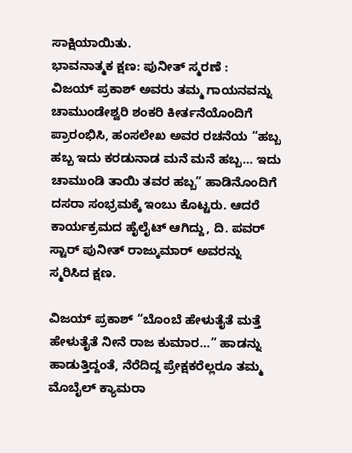ಸಾಕ್ಷಿಯಾಯಿತು.
ಭಾವನಾತ್ಮಕ ಕ್ಷಣ: ಪುನೀತ್ ಸ್ಮರಣೆ :
ವಿಜಯ್ ಪ್ರಕಾಶ್ ಅವರು ತಮ್ಮ ಗಾಯನವನ್ನು ಚಾಮುಂಡೇಶ್ವರಿ ಶಂಕರಿ ಕೀರ್ತನೆಯೊಂದಿಗೆ ಪ್ರಾರಂಭಿಸಿ, ಹಂಸಲೇಖ ಅವರ ರಚನೆಯ “ಹಬ್ಬ ಹಬ್ಬ ಇದು ಕರಡುನಾಡ ಮನೆ ಮನೆ ಹಬ್ಬ… ಇದು ಚಾಮುಂಡಿ ತಾಯಿ ತವರ ಹಬ್ಬ” ಹಾಡಿನೊಂದಿಗೆ ದಸರಾ ಸಂಭ್ರಮಕ್ಕೆ ಇಂಬು ಕೊಟ್ಟರು. ಆದರೆ ಕಾರ್ಯಕ್ರಮದ ಹೈಲೈಟ್ ಆಗಿದ್ದು, ದಿ. ಪವರ್ ಸ್ಟಾರ್ ಪುನೀತ್ ರಾಜ್ಕುಮಾರ್ ಅವರನ್ನು ಸ್ಮರಿಸಿದ ಕ್ಷಣ.

ವಿಜಯ್ ಪ್ರಕಾಶ್ “ಬೊಂಬೆ ಹೇಳುತೈತೆ ಮತ್ತೆ ಹೇಳುತೈತೆ ನೀನೆ ರಾಜ ಕುಮಾರ…” ಹಾಡನ್ನು ಹಾಡುತ್ತಿದ್ದಂತೆ, ನೆರೆದಿದ್ದ ಪ್ರೇಕ್ಷಕರೆಲ್ಲರೂ ತಮ್ಮ ಮೊಬೈಲ್ ಕ್ಯಾಮರಾ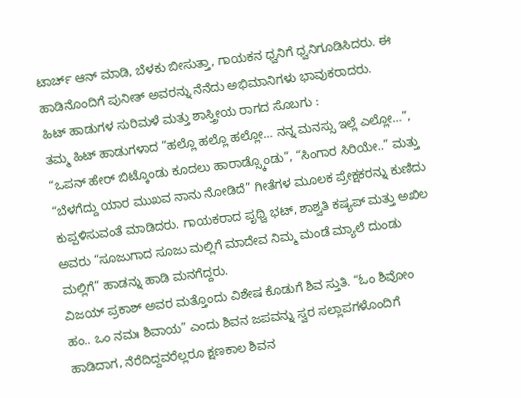ಟಾರ್ಚ್ ಆನ್ ಮಾಡಿ, ಬೆಳಕು ಬೀಸುತ್ತಾ, ಗಾಯಕನ ಧ್ವನಿಗೆ ಧ್ವನಿಗೂಡಿಸಿದರು. ಈ ಹಾಡಿನೊಂದಿಗೆ ಪುನೀತ್ ಅವರನ್ನು ನೆನೆದು ಅಭಿಮಾನಿಗಳು ಭಾವುಕರಾದರು.
ಹಿಟ್ ಹಾಡುಗಳ ಸುರಿಮಳೆ ಮತ್ತು ಶಾಸ್ತ್ರೀಯ ರಾಗದ ಸೊಬಗು :
ತಮ್ಮ ಹಿಟ್ ಹಾಡುಗಳಾದ “ಹಲ್ಲೊ ಹಲ್ಲೊ ಹಲ್ಲೋ… ನನ್ನ ಮನಸ್ಸು ಇಲ್ಲೆ ಎಲ್ಲೋ…”, “ಒಪನ್ ಹೇರ್ ಬಿಟ್ಕೊಂಡು ಕೂದಲು ಹಾರಾಡ್ಸ್ಕೊಂಡು”, “ಸಿಂಗಾರ ಸಿರಿಯೇ..” ಮತ್ತು “ಬೆಳಗೆದ್ದು ಯಾರ ಮುಖವ ನಾನು ನೋಡಿದೆ” ಗೀತೆಗಳ ಮೂಲಕ ಪ್ರೇಕ್ಷಕರನ್ನು ಕುಣಿದು ಕುಪ್ಪಳಿಸುವಂತೆ ಮಾಡಿದರು. ಗಾಯಕರಾದ ಪೃಥ್ವಿ ಭಟ್, ಶಾಶ್ವತಿ ಕಷ್ಯಪ್ ಮತ್ತು ಅಖಿಲ ಅವರು “ಸೂಜುಗಾದ ಸೂಜು ಮಲ್ಲಿಗೆ ಮಾದೇವ ನಿಮ್ಮ ಮಂಡೆ ಮ್ಯಾಲೆ ದುಂಡು ಮಲ್ಲಿಗೆ” ಹಾಡನ್ನು ಹಾಡಿ ಮನಗೆದ್ದರು.
ವಿಜಯ್ ಪ್ರಕಾಶ್ ಅವರ ಮತ್ತೊಂದು ವಿಶೇಷ ಕೊಡುಗೆ ಶಿವ ಸ್ತುತಿ. “ಓಂ ಶಿವೋಂ ಹಂ.. ಒಂ ನಮಃ ಶಿವಾಯ” ಎಂದು ಶಿವನ ಜಪವನ್ನು ಸ್ವರ ಸಲ್ಲಾಪಗಳೊಂದಿಗೆ ಹಾಡಿದಾಗ, ನೆರೆದಿದ್ದವರೆಲ್ಲರೂ ಕ್ಷಣಕಾಲ ಶಿವನ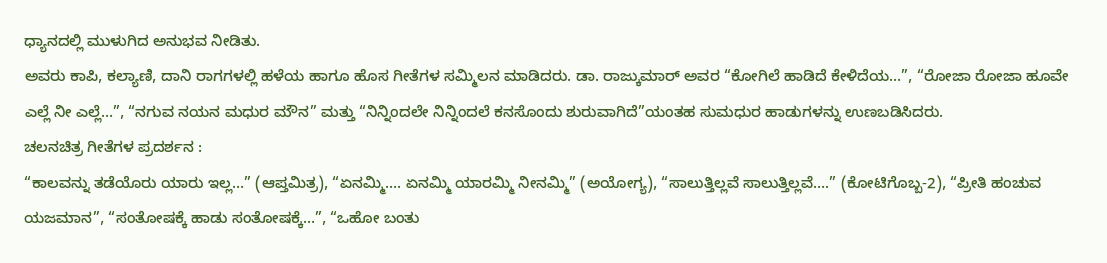ಧ್ಯಾನದಲ್ಲಿ ಮುಳುಗಿದ ಅನುಭವ ನೀಡಿತು.
ಅವರು ಕಾಪಿ, ಕಲ್ಯಾಣಿ, ದಾನಿ ರಾಗಗಳಲ್ಲಿ ಹಳೆಯ ಹಾಗೂ ಹೊಸ ಗೀತೆಗಳ ಸಮ್ಮಿಲನ ಮಾಡಿದರು. ಡಾ. ರಾಜ್ಕುಮಾರ್ ಅವರ “ಕೋಗಿಲೆ ಹಾಡಿದೆ ಕೇಳಿದೆಯ…”, “ರೋಜಾ ರೋಜಾ ಹೂವೇ ಎಲ್ಲೆ ನೀ ಎಲ್ಲೆ…”, “ನಗುವ ನಯನ ಮಧುರ ಮೌನ” ಮತ್ತು “ನಿನ್ನಿಂದಲೇ ನಿನ್ನಿಂದಲೆ ಕನಸೊಂದು ಶುರುವಾಗಿದೆ”ಯಂತಹ ಸುಮಧುರ ಹಾಡುಗಳನ್ನು ಉಣಬಡಿಸಿದರು.
ಚಲನಚಿತ್ರ ಗೀತೆಗಳ ಪ್ರದರ್ಶನ :
“ಕಾಲವನ್ನು ತಡೆಯೊರು ಯಾರು ಇಲ್ಲ…” (ಆಪ್ತಮಿತ್ರ), “ಏನಮ್ಮಿ…. ಏನಮ್ಮಿ ಯಾರಮ್ಮಿ ನೀನಮ್ಮಿ” (ಅಯೋಗ್ಯ), “ಸಾಲುತ್ತಿಲ್ಲವೆ ಸಾಲುತ್ತಿಲ್ಲವೆ….” (ಕೋಟಿಗೊಬ್ಬ-2), “ಪ್ರೀತಿ ಹಂಚುವ ಯಜಮಾನ”, “ಸಂತೋಷಕ್ಕೆ ಹಾಡು ಸಂತೋಷಕ್ಕೆ…”, “ಒಹೋ ಬಂತು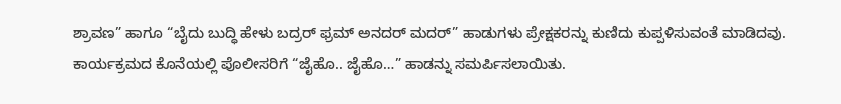ಶ್ರಾವಣ” ಹಾಗೂ “ಬೈದು ಬುದ್ಧಿ ಹೇಳು ಬದ್ರರ್ ಫ್ರಮ್ ಅನದರ್ ಮದರ್” ಹಾಡುಗಳು ಪ್ರೇಕ್ಷಕರನ್ನು ಕುಣಿದು ಕುಪ್ಪಳಿಸುವಂತೆ ಮಾಡಿದವು. ಕಾರ್ಯಕ್ರಮದ ಕೊನೆಯಲ್ಲಿ ಪೊಲೀಸರಿಗೆ “ಜೈಹೊ.. ಜೈಹೊ…” ಹಾಡನ್ನು ಸಮರ್ಪಿಸಲಾಯಿತು.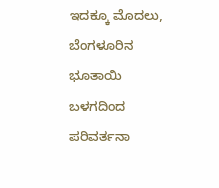ಇದಕ್ಕೂ ಮೊದಲು, ಬೆಂಗಳೂರಿನ ಭೂತಾಯಿ ಬಳಗದಿಂದ ಪರಿವರ್ತನಾ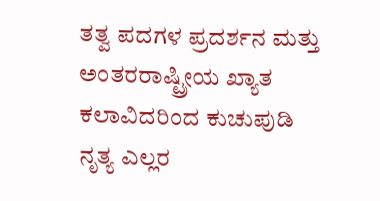ತತ್ವ ಪದಗಳ ಪ್ರದರ್ಶನ ಮತ್ತು ಅಂತರರಾಷ್ಟ್ರೀಯ ಖ್ಯಾತ ಕಲಾವಿದರಿಂದ ಕುಚುಪುಡಿ ನೃತ್ಯ ಎಲ್ಲರ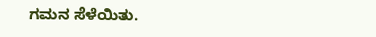ಗಮನ ಸೆಳೆಯಿತು.